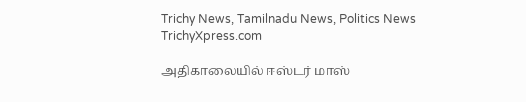Trichy News, Tamilnadu News, Politics News TrichyXpress.com

அதிகாலையில் ஈஸ்டர் மாஸ்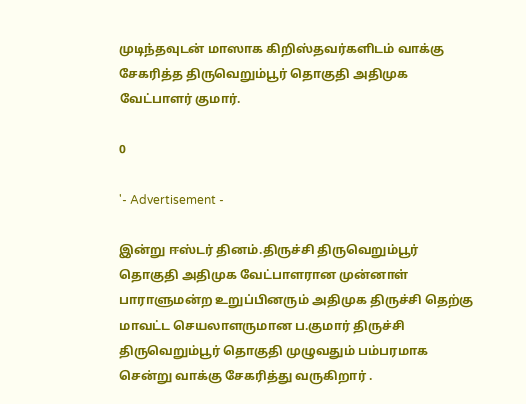முடிந்தவுடன் மாஸாக கிறிஸ்தவர்களிடம் வாக்கு சேகரித்த திருவெறும்பூர் தொகுதி அதிமுக வேட்பாளர் குமார்.

0

'- Advertisement -

இன்று ஈஸ்டர் தினம்.திருச்சி திருவெறும்பூர் தொகுதி அதிமுக வேட்பாளரான முன்னாள் பாராளுமன்ற உறுப்பினரும் அதிமுக திருச்சி தெற்கு மாவட்ட செயலாளருமான ப.குமார் திருச்சி திருவெறும்பூர் தொகுதி முழுவதும் பம்பரமாக சென்று வாக்கு சேகரித்து வருகிறார் .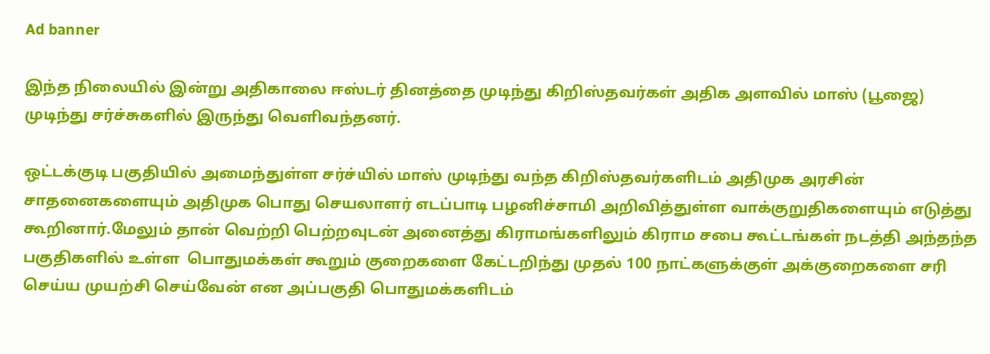Ad banner

இந்த நிலையில் இன்று அதிகாலை ஈஸ்டர் தினத்தை முடிந்து கிறிஸ்தவர்கள் அதிக அளவில் மாஸ் (பூஜை) முடிந்து சர்ச்சுகளில் இருந்து வெளிவந்தனர்.

ஒட்டக்குடி பகுதியில் அமைந்துள்ள சர்ச்யில் மாஸ் முடிந்து வந்த கிறிஸ்தவர்களிடம் அதிமுக அரசின் சாதனைகளையும் அதிமுக பொது செயலாளர் எடப்பாடி பழனிச்சாமி அறிவித்துள்ள வாக்குறுதிகளையும் எடுத்து கூறினார்.மேலும் தான் வெற்றி பெற்றவுடன் அனைத்து கிராமங்களிலும் கிராம சபை கூட்டங்கள் நடத்தி அந்தந்த பகுதிகளில் உள்ள  பொதுமக்கள் கூறும் குறைகளை கேட்டறிந்து முதல் 100 நாட்களுக்குள் அக்குறைகளை சரி செய்ய முயற்சி செய்வேன் என அப்பகுதி பொதுமக்களிடம்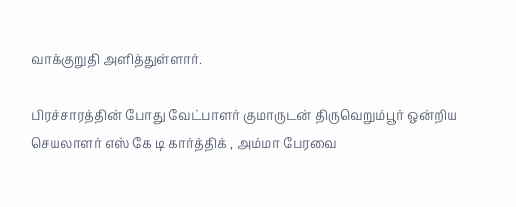வாக்குறுதி அளித்துள்ளார்.

பிரச்சாரத்தின் போது வேட்பாளர் குமாருடன் திருவெறும்பூர் ஒன்றிய செயலாளர் எஸ் கே டி கார்த்திக் , அம்மா பேரவை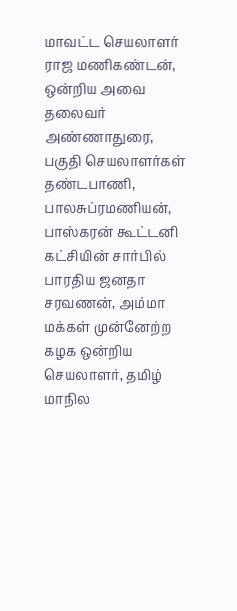மாவட்ட செயலாளர் ராஜ மணிகண்டன், ஒன்றிய அவை தலைவர் அண்ணாதுரை, பகுதி செயலாளர்கள் தண்டபாணி, பாலசுப்ரமணியன், பாஸ்கரன் கூட்டனி கட்சியின் சார்பில் பாரதிய ஜனதா சரவணன், அம்மா மக்கள் முன்னேற்ற கழக ஒன்றிய செயலாளர், தமிழ் மாநில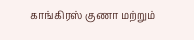காங்கிரஸ் குணா மற்றும்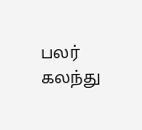பலர் கலந்து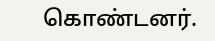கொண்டனர்.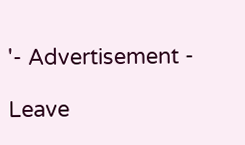'- Advertisement -

Leave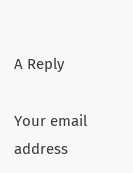A Reply

Your email address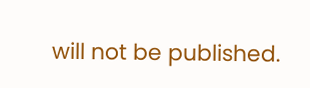will not be published.